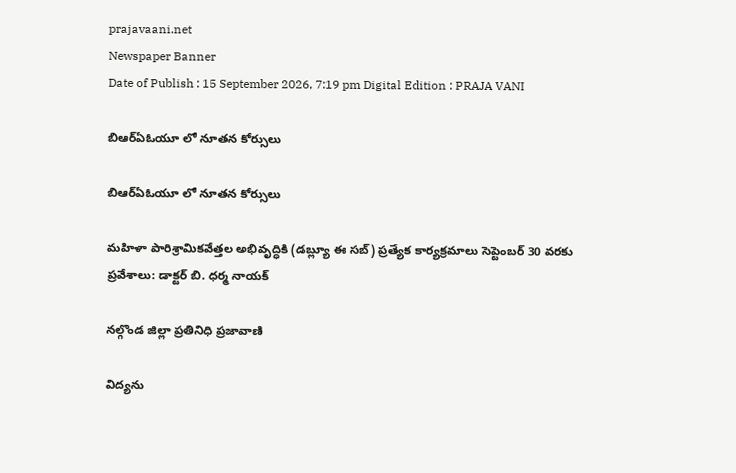prajavaani.net
Newspaper Banner
Date of Publish : 15 September 2026, 7:19 pm Digital Edition : PRAJA VANI

బిఆర్ఏఓయూ లో నూతన కోర్సులు

బిఆర్ఏఓయూ లో నూతన కోర్సులు

మహిళా పారిశ్రామికవేత్తల అభివృద్ధికి (డబ్ల్యూ ఈ సబ్) ప్రత్యేక కార్యక్రమాలు సెప్టెంబర్‌ 30 వరకు ప్రవేశాలు: డాక్టర్‌ బి. ధర్మ నాయక్‌

నల్గొండ జిల్లా ప్రతినిధి ప్రజావాణి

విద్యను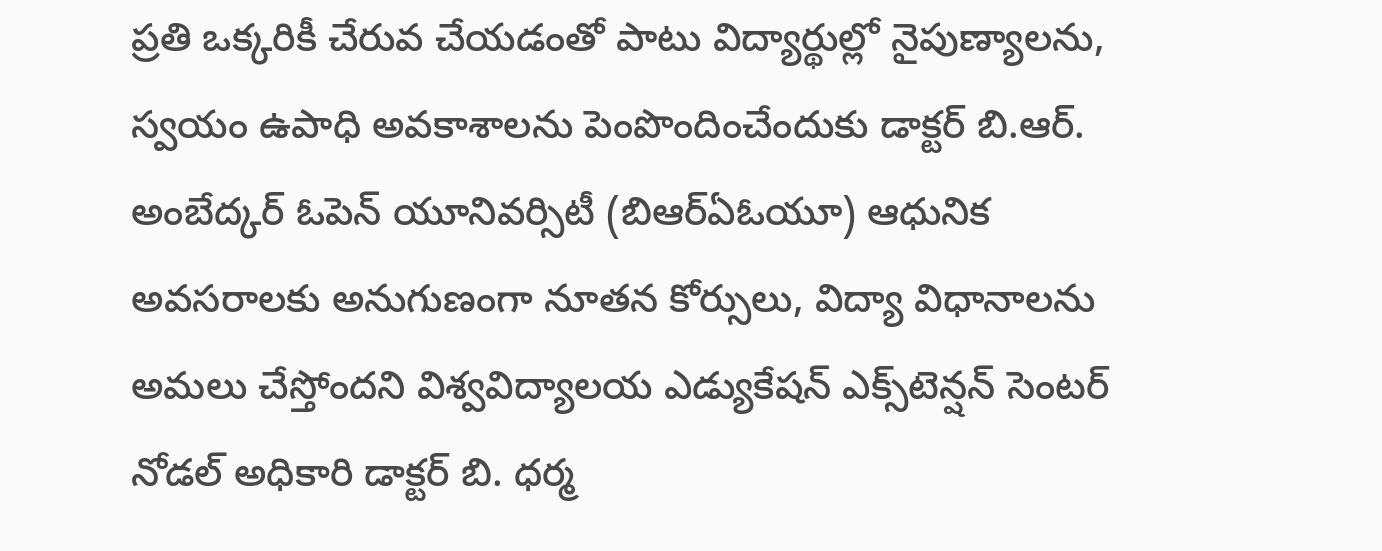ప్రతి ఒక్కరికీ చేరువ చేయడంతో పాటు విద్యార్థుల్లో నైపుణ్యాలను, స్వయం ఉపాధి అవకాశాలను పెంపొందించేందుకు డాక్టర్‌ బి.ఆర్‌. అంబేద్కర్‌ ఓపెన్‌ యూనివర్సిటీ (బిఆర్ఏఓయూ) ఆధునిక అవసరాలకు అనుగుణంగా నూతన కోర్సులు, విద్యా విధానాలను అమలు చేస్తోందని విశ్వవిద్యాలయ ఎడ్యుకేషన్‌ ఎక్స్‌టెన్షన్‌ సెంటర్‌ నోడల్‌ అధికారి డాక్టర్‌ బి. ధర్మ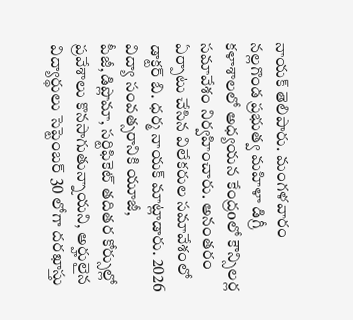నాయక్‌ తెలిపారు. మంగళవారం నల్లగొండ ప్రభుత్వ మహిళా డిగ్రీ కళాశాలలో అధ్యయన కేంద్రoలో కౌన్సిలర్ల సమావేశం నిర్వహించారు. అనంతరం ఏర్పాటు చేసిన విలేకరుల సమావేశంలో డాక్టర్‌ బి. ధర్మ నాయక్‌ మాట్లాడారు. 2026 విద్యా సంవత్సరానికి యూజీ, పీజీ,డిప్లొమా, సర్టిఫికెట్‌ తదితర కోర్సుల్లో ప్రవేశాలు కొనసాగుతున్నాయని, అర్హులైన విద్యార్థులు సెప్టెంబర్‌ 30 లోగా దరఖాస్తు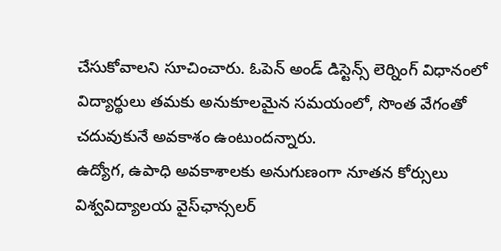చేసుకోవాలని సూచించారు. ఓపెన్‌ అండ్‌ డిస్టెన్స్‌ లెర్నింగ్‌ విధానంలో విద్యార్థులు తమకు అనుకూలమైన సమయంలో, సొంత వేగంతో చదువుకునే అవకాశం ఉంటుందన్నారు.
ఉద్యోగ, ఉపాధి అవకాశాలకు అనుగుణంగా నూతన కోర్సులు విశ్వవిద్యాలయ వైస్‌ఛాన్సలర్‌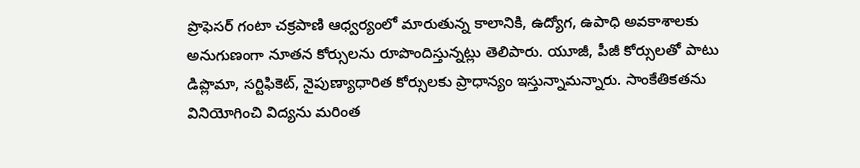ప్రొఫెసర్‌ గంటా చక్రపాణి ఆధ్వర్యంలో మారుతున్న కాలానికి, ఉద్యోగ, ఉపాధి అవకాశాలకు అనుగుణంగా నూతన కోర్సులను రూపొందిస్తున్నట్లు తెలిపారు. యూజీ, పీజీ కోర్సులతో పాటు డిప్లొమా, సర్టిఫికెట్‌, నైపుణ్యాధారిత కోర్సులకు ప్రాధాన్యం ఇస్తున్నామన్నారు. సాంకేతికతను వినియోగించి విద్యను మరింత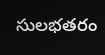సులభతరం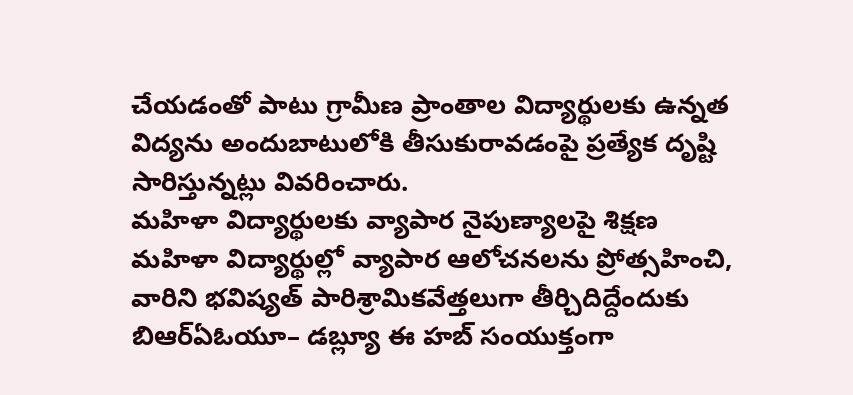చేయడంతో పాటు గ్రామీణ ప్రాంతాల విద్యార్థులకు ఉన్నత విద్యను అందుబాటులోకి తీసుకురావడంపై ప్రత్యేక దృష్టి సారిస్తున్నట్లు వివరించారు.
మహిళా విద్యార్థులకు వ్యాపార నైపుణ్యాలపై శిక్షణ
మహిళా విద్యార్థుల్లో వ్యాపార ఆలోచనలను ప్రోత్సహించి, వారిని భవిష్యత్‌ పారిశ్రామికవేత్తలుగా తీర్చిదిద్దేందుకు బిఆర్ఏఓయూ– డబ్ల్యూ ఈ హబ్‌ సంయుక్తంగా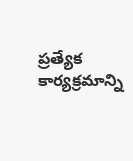ప్రత్యేక కార్యక్రమాన్ని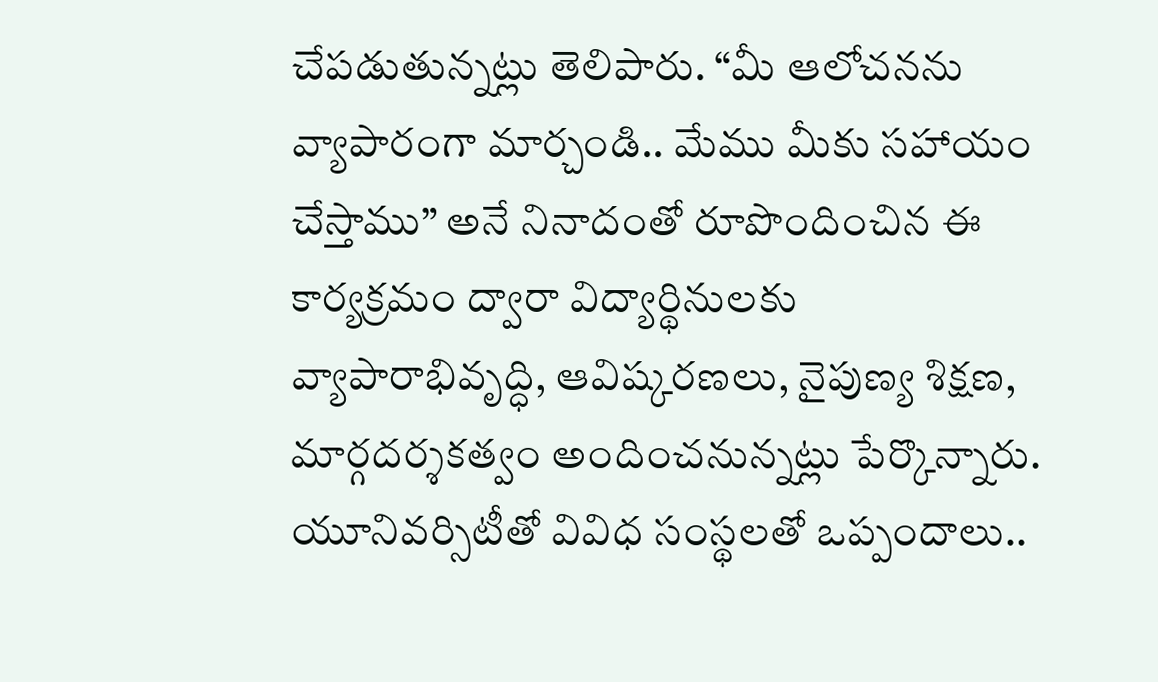చేపడుతున్నట్లు తెలిపారు. “మీ ఆలోచనను వ్యాపారంగా మార్చండి.. మేము మీకు సహాయం చేస్తాము” అనే నినాదంతో రూపొందించిన ఈ కార్యక్రమం ద్వారా విద్యార్థినులకు వ్యాపారాభివృద్ధి, ఆవిష్కరణలు, నైపుణ్య శిక్షణ, మార్గదర్శకత్వం అందించనున్నట్లు పేర్కొన్నారు. యూనివర్సిటీతో వివిధ సంస్థలతో ఒప్పందాలు..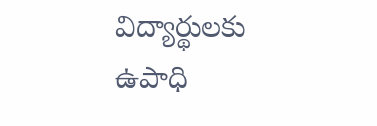విద్యార్థులకు ఉపాధి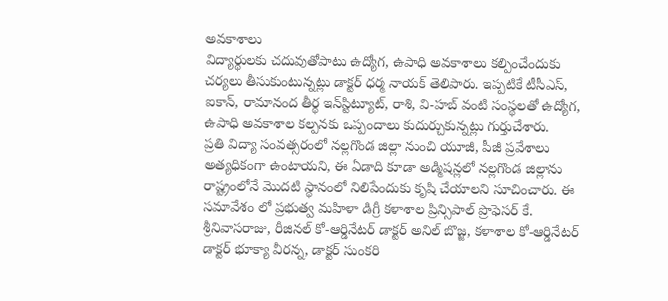అవకాశాలు
విద్యార్థులకు చదువుతోపాటు ఉద్యోగ, ఉపాధి అవకాశాలు కల్పించేందుకు చర్యలు తీసుకుంటున్నట్లు డాక్టర్‌ ధర్మ నాయక్‌ తెలిపారు. ఇప్పటికే టీసీఎస్‌, ఐకాన్‌, రామానంద తీర్థ ఇన్‌స్టిట్యూట్‌, రాశి, వి-హబ్‌ వంటి సంస్థలతో ఉద్యోగ, ఉపాధి అవకాశాల కల్పనకు ఒప్పందాలు కుదుర్చుకున్నట్లు గుర్తుచేశారు.
ప్రతి విద్యా సంవత్సరంలో నల్లగొండ జిల్లా నుంచి యూజీ, పీజీ ప్రవేశాలు అత్యధికంగా ఉంటాయని, ఈ ఏడాది కూడా అడ్మిషన్లలో నల్లగొండ జిల్లాను రాష్ట్రంలోనే మొదటి స్థానంలో నిలిపేందుకు కృషి చేయాలని సూచించారు. ఈ సమావేశం లో ప్రభుత్వ మహిళా డిగ్రీ కళాశాల ప్రిన్సిపాల్‌ ప్రొఫెసర్‌ కే. శ్రీనివాసరాజు, రీజినల్‌ కో-ఆర్డినేటర్‌ డాక్టర్‌ అనిల్‌ బొజ్జ, కళాశాల కో-ఆర్డినేటర్‌ డాక్టర్‌ భూక్యా వీరన్న, డాక్టర్‌ సుంకరి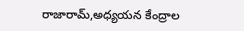రాజారామ్‌,అధ్యయన కేంద్రాల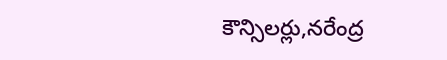కౌన్సిలర్లు,నరేంద్ర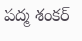పద్మ శంకర్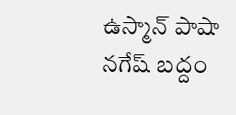ఉస్మాన్ పాషా నగేష్ బద్దం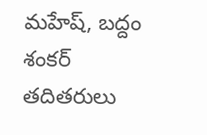మహేష్‌, బద్దం శంకర్ తదితరులు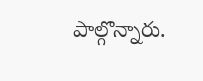పాల్గొన్నారు.